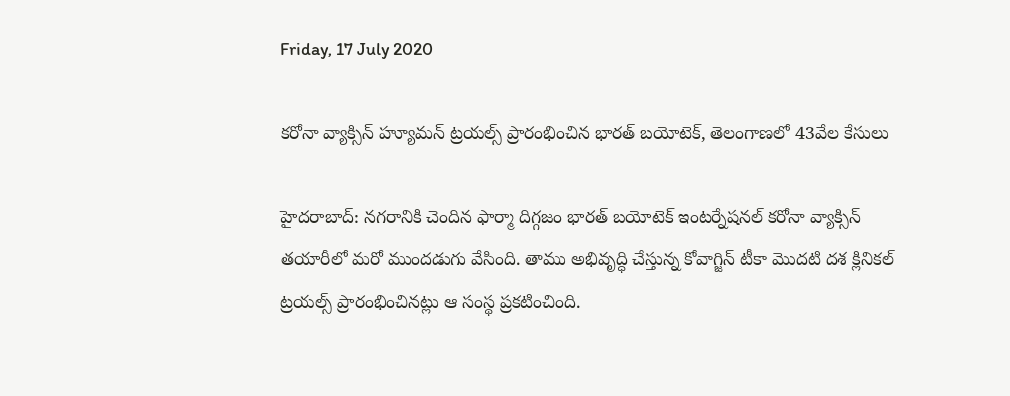Friday, 17 July 2020

కరోనా వ్యాక్సిన్ హ్యూమన్ ట్రయల్స్ ప్రారంభించిన భారత్ బయోటెక్, తెలంగాణలో 43వేల కేసులు

హైదరాబాద్: నగరానికి చెందిన ఫార్మా దిగ్గజం భారత్ బయోటెక్ ఇంటర్నేషనల్ కరోనా వ్యాక్సిన్ తయారీలో మరో ముందడుగు వేసింది. తాము అభివృద్ధి చేస్తున్న కోవాగ్జిన్ టీకా మొదటి దశ క్లినికల్ ట్రయల్స్ ప్రారంభించినట్లు ఆ సంస్థ ప్రకటించింది.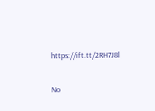https://ift.tt/2RH7J8l

No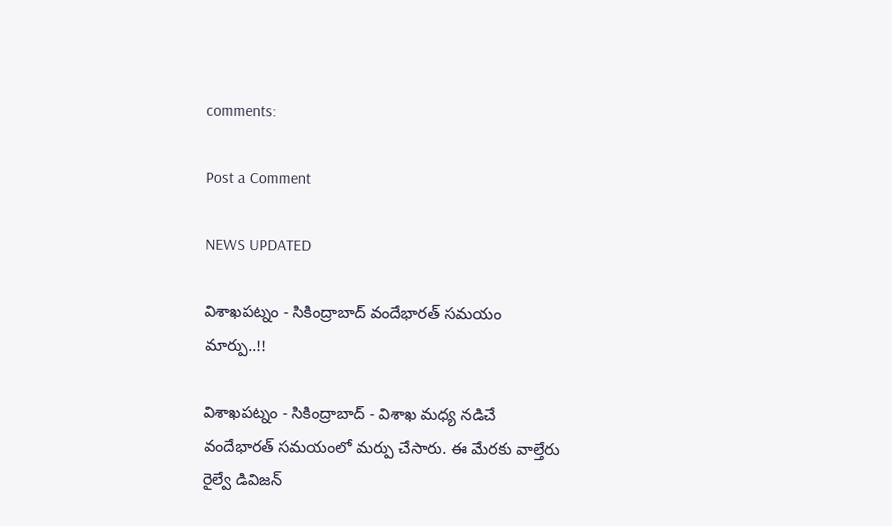comments:

Post a Comment

NEWS UPDATED

విశాఖపట్నం - సికింద్రాబాద్ వందేభారత్ సమయం మార్పు..!!

విశాఖపట్నం - సికింద్రాబాద్ - విశాఖ మధ్య నడిచే వందేభారత్ సమయంలో మర్పు చేసారు. ఈ మేరకు వాల్తేరు రైల్వే డివిజన్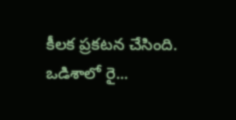కీలక ప్రకటన చేసింది. ఒడిశాలో రై...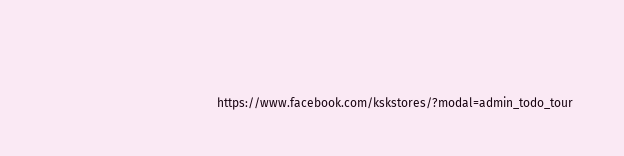https://www.facebook.com/kskstores/?modal=admin_todo_tour